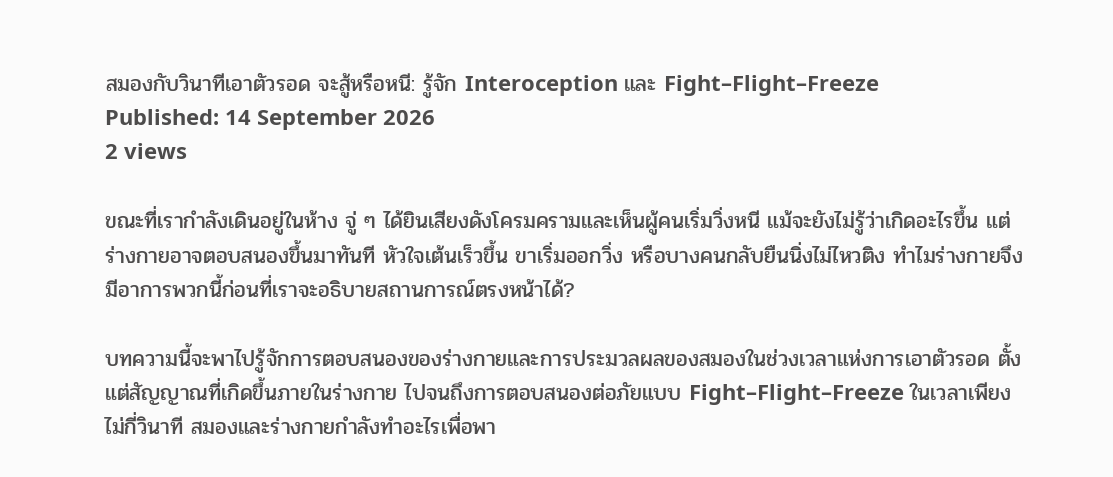สมองกับวินาทีเอาตัวรอด จะสู้หรือหนี: รู้จัก Interoception และ Fight–Flight–Freeze
Published: 14 September 2026
2 views

ขณะที่เรากำลังเดินอยู่ในห้าง จู่ ๆ ได้ยินเสียงดังโครมครามและเห็นผู้คนเริ่มวิ่งหนี แม้จะยังไม่รู้ว่าเกิดอะไรขึ้น แต่ร่างกายอาจตอบสนองขึ้นมาทันที หัวใจเต้นเร็วขึ้น ขาเริ่มออกวิ่ง หรือบางคนกลับยืนนิ่งไม่ไหวติง ทำไมร่างกายจึงมีอาการพวกนี้ก่อนที่เราจะอธิบายสถานการณ์ตรงหน้าได้?

บทความนี้จะพาไปรู้จักการตอบสนองของร่างกายและการประมวลผลของสมองในช่วงเวลาแห่งการเอาตัวรอด ตั้งแต่สัญญาณที่เกิดขึ้นภายในร่างกาย ไปจนถึงการตอบสนองต่อภัยแบบ Fight–Flight–Freeze ในเวลาเพียงไม่กี่วินาที สมองและร่างกายกำลังทำอะไรเพื่อพา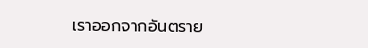เราออกจากอันตราย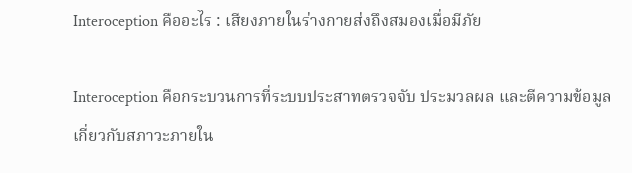Interoception คืออะไร : เสียงภายในร่างกายส่งถึงสมองเมื่อมีภัย

Interoception คือกระบวนการที่ระบบประสาทตรวจจับ ประมวลผล และตีความข้อมูลเกี่ยวกับสภาวะภายใน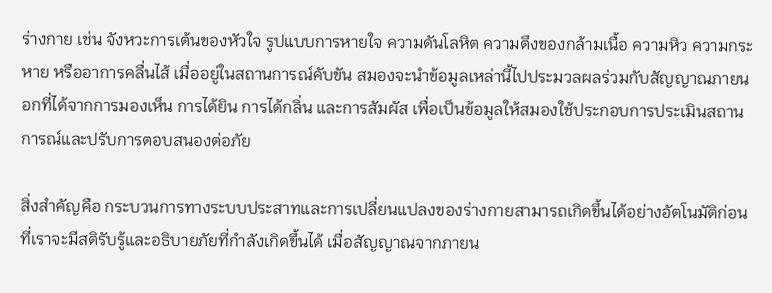ร่างกาย เช่น จังหวะการเต้นของหัวใจ รูปแบบการหายใจ ความดันโลหิต ความตึงของกล้ามเนื้อ ความหิว ความกระหาย หรืออาการคลื่นไส้ เมื่ออยู่ในสถานการณ์คับขัน สมองจะนำข้อมูลเหล่านี้ไปประมวลผลร่วมกับสัญญาณภายนอกที่ได้จากการมองเห็น การได้ยิน การได้กลิ่น และการสัมผัส เพื่อเป็นข้อมูลให้สมองใช้ประกอบการประเมินสถานการณ์และปรับการตอบสนองต่อภัย

สิ่งสำคัญคือ กระบวนการทางระบบประสาทและการเปลี่ยนแปลงของร่างกายสามารถเกิดขึ้นได้อย่างอัตโนมัติก่อนที่เราจะมีสติรับรู้และอธิบายภัยที่กำลังเกิดขึ้นได้ เมื่อสัญญาณจากภายน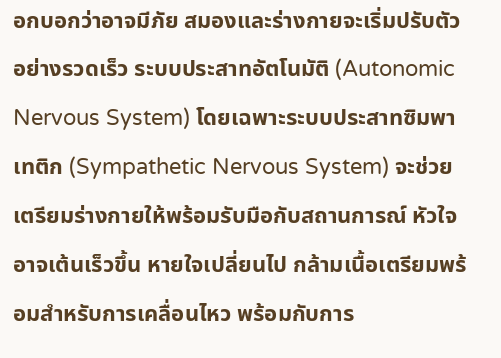อกบอกว่าอาจมีภัย สมองและร่างกายจะเริ่มปรับตัว อย่างรวดเร็ว ระบบประสาทอัตโนมัติ (Autonomic Nervous System) โดยเฉพาะระบบประสาทซิมพาเทติก (Sympathetic Nervous System) จะช่วยเตรียมร่างกายให้พร้อมรับมือกับสถานการณ์ หัวใจอาจเต้นเร็วขึ้น หายใจเปลี่ยนไป กล้ามเนื้อเตรียมพร้อมสำหรับการเคลื่อนไหว พร้อมกับการ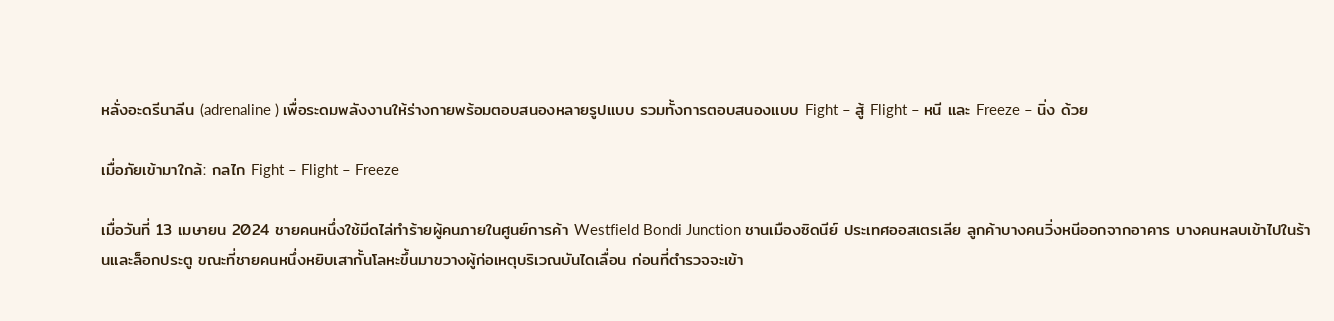หลั่งอะดรีนาลีน (adrenaline ) เพื่อระดมพลังงานให้ร่างกายพร้อมตอบสนองหลายรูปแบบ รวมทั้งการตอบสนองแบบ Fight – สู้ Flight – หนี และ Freeze – นิ่ง ด้วย

เมื่อภัยเข้ามาใกล้: กลไก Fight – Flight – Freeze

เมื่อวันที่ 13 เมษายน 2024 ชายคนหนึ่งใช้มีดไล่ทำร้ายผู้คนภายในศูนย์การค้า Westfield Bondi Junction ชานเมืองซิดนีย์ ประเทศออสเตรเลีย ลูกค้าบางคนวิ่งหนีออกจากอาคาร บางคนหลบเข้าไปในร้านและล็อกประตู ขณะที่ชายคนหนึ่งหยิบเสากั้นโลหะขึ้นมาขวางผู้ก่อเหตุบริเวณบันไดเลื่อน ก่อนที่ตำรวจจะเข้า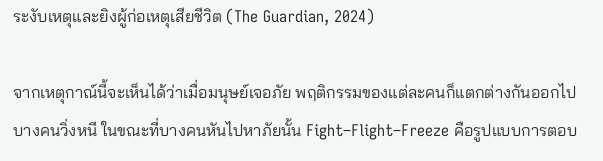ระงับเหตุและยิงผู้ก่อเหตุเสียชีวิต (The Guardian, 2024)

จากเหตุกาณ์นี้จะเห็นได้ว่าเมื่อมนุษย์เจอภัย พฤติกรรมของแต่ละคนก็แตกต่างกันออกไป บางคนวิ่งหนี ในขณะที่บางคนหันไปหาภัยนั้น Fight–Flight–Freeze คือรูปแบบการตอบ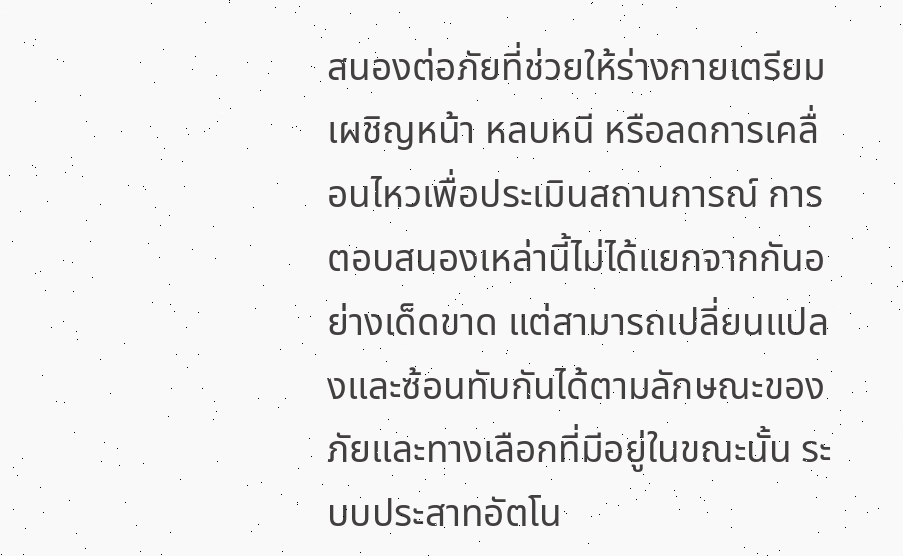สนองต่อภัยที่ช่วยให้ร่างกายเตรียมเผชิญหน้า หลบหนี หรือลดการเคลื่อนไหวเพื่อประเมินสถานการณ์ การตอบสนองเหล่านี้ไม่ได้แยกจากกันอย่างเด็ดขาด แต่สามารถเปลี่ยนแปลงและซ้อนทับกันได้ตามลักษณะของภัยและทางเลือกที่มีอยู่ในขณะนั้น ระบบประสาทอัตโน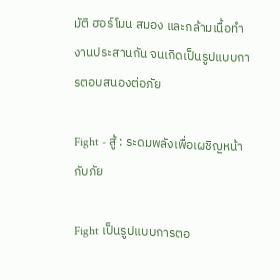มัติ ฮอร์โมน สมอง และกล้ามเนื้อทำงานประสานกัน จนเกิดเป็นรูปแบบการตอบสนองต่อภัย

Fight - สู้ : ระดมพลังเพื่อเผชิญหน้ากับภัย

Fight เป็นรูปแบบการตอ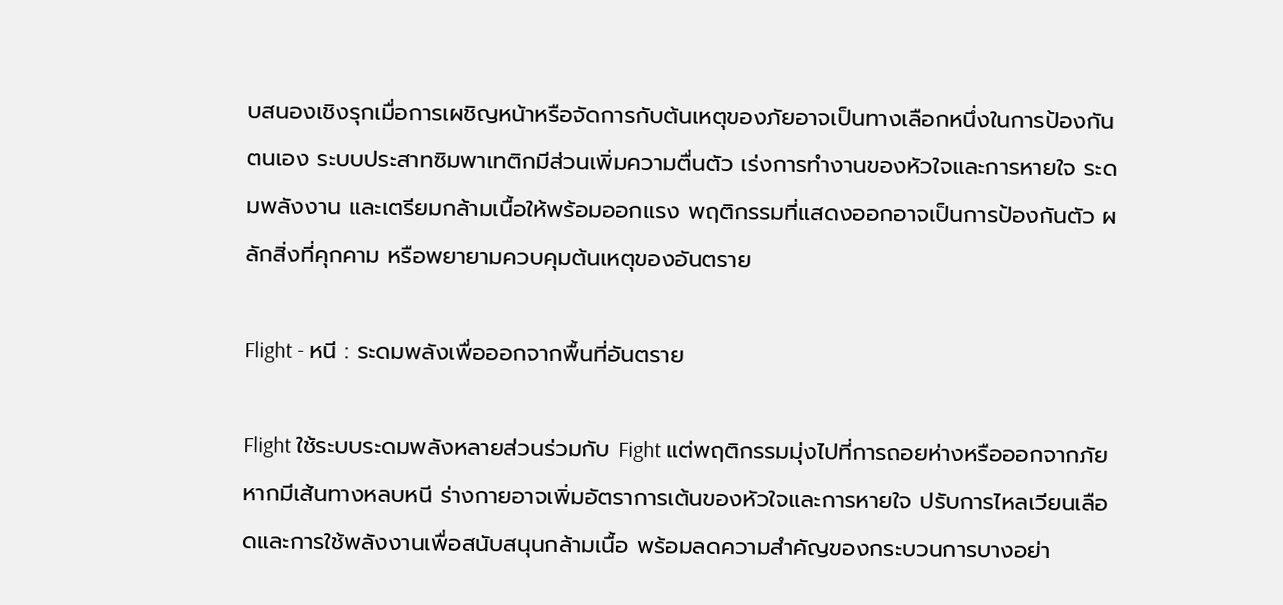บสนองเชิงรุกเมื่อการเผชิญหน้าหรือจัดการกับต้นเหตุของภัยอาจเป็นทางเลือกหนึ่งในการป้องกันตนเอง ระบบประสาทซิมพาเทติกมีส่วนเพิ่มความตื่นตัว เร่งการทำงานของหัวใจและการหายใจ ระดมพลังงาน และเตรียมกล้ามเนื้อให้พร้อมออกแรง พฤติกรรมที่แสดงออกอาจเป็นการป้องกันตัว ผลักสิ่งที่คุกคาม หรือพยายามควบคุมต้นเหตุของอันตราย

Flight - หนี : ระดมพลังเพื่อออกจากพื้นที่อันตราย

Flight ใช้ระบบระดมพลังหลายส่วนร่วมกับ Fight แต่พฤติกรรมมุ่งไปที่การถอยห่างหรือออกจากภัย หากมีเส้นทางหลบหนี ร่างกายอาจเพิ่มอัตราการเต้นของหัวใจและการหายใจ ปรับการไหลเวียนเลือดและการใช้พลังงานเพื่อสนับสนุนกล้ามเนื้อ พร้อมลดความสำคัญของกระบวนการบางอย่า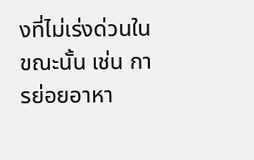งที่ไม่เร่งด่วนในขณะนั้น เช่น การย่อยอาหา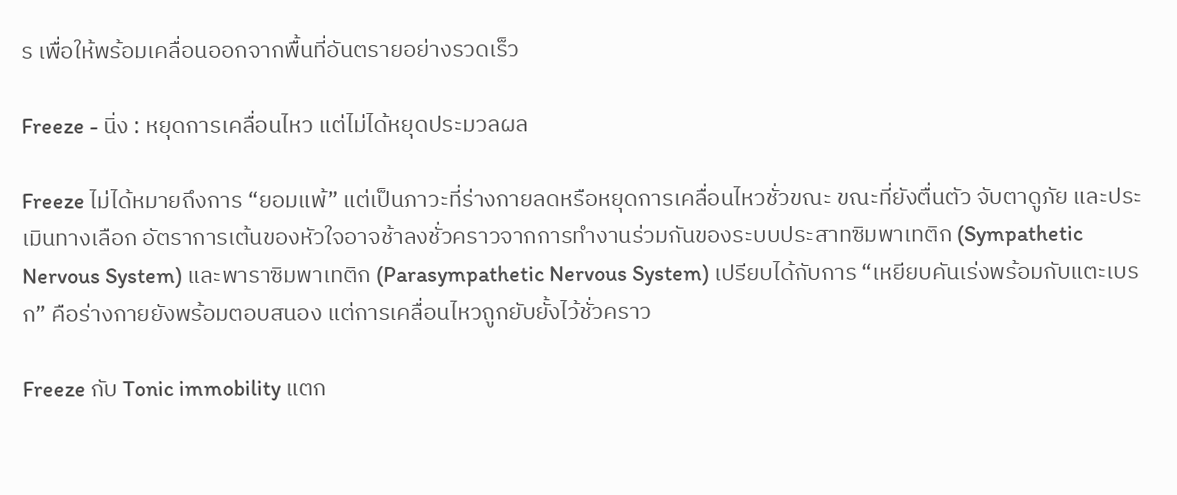ร เพื่อให้พร้อมเคลื่อนออกจากพื้นที่อันตรายอย่างรวดเร็ว

Freeze - นิ่ง : หยุดการเคลื่อนไหว แต่ไม่ได้หยุดประมวลผล

Freeze ไม่ได้หมายถึงการ “ยอมแพ้” แต่เป็นภาวะที่ร่างกายลดหรือหยุดการเคลื่อนไหวชั่วขณะ ขณะที่ยังตื่นตัว จับตาดูภัย และประเมินทางเลือก อัตราการเต้นของหัวใจอาจช้าลงชั่วคราวจากการทำงานร่วมกันของระบบประสาทซิมพาเทติก (Sympathetic Nervous System) และพาราซิมพาเทติก (Parasympathetic Nervous System) เปรียบได้กับการ “เหยียบคันเร่งพร้อมกับแตะเบรก” คือร่างกายยังพร้อมตอบสนอง แต่การเคลื่อนไหวถูกยับยั้งไว้ชั่วคราว

Freeze กับ Tonic immobility แตก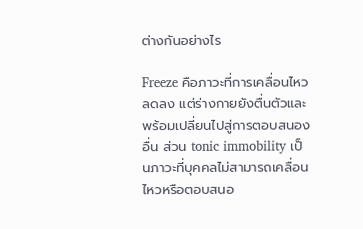ต่างกันอย่างไร

Freeze คือภาวะที่การเคลื่อนไหวลดลง แต่ร่างกายยังตื่นตัวและพร้อมเปลี่ยนไปสู่การตอบสนองอื่น ส่วน tonic immobility เป็นภาวะที่บุคคลไม่สามารถเคลื่อนไหวหรือตอบสนอ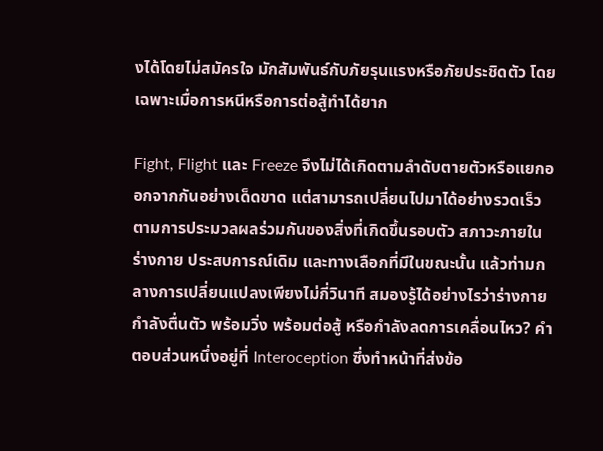งได้โดยไม่สมัครใจ มักสัมพันธ์กับภัยรุนแรงหรือภัยประชิดตัว โดยเฉพาะเมื่อการหนีหรือการต่อสู้ทำได้ยาก

Fight, Flight และ Freeze จึงไม่ได้เกิดตามลำดับตายตัวหรือแยกออกจากกันอย่างเด็ดขาด แต่สามารถเปลี่ยนไปมาได้อย่างรวดเร็วตามการประมวลผลร่วมกันของสิ่งที่เกิดขึ้นรอบตัว สภาวะภายในร่างกาย ประสบการณ์เดิม และทางเลือกที่มีในขณะนั้น แล้วท่ามกลางการเปลี่ยนแปลงเพียงไม่กี่วินาที สมองรู้ได้อย่างไรว่าร่างกายกำลังตื่นตัว พร้อมวิ่ง พร้อมต่อสู้ หรือกำลังลดการเคลื่อนไหว? คำตอบส่วนหนึ่งอยู่ที่ Interoception ซึ่งทำหน้าที่ส่งข้อ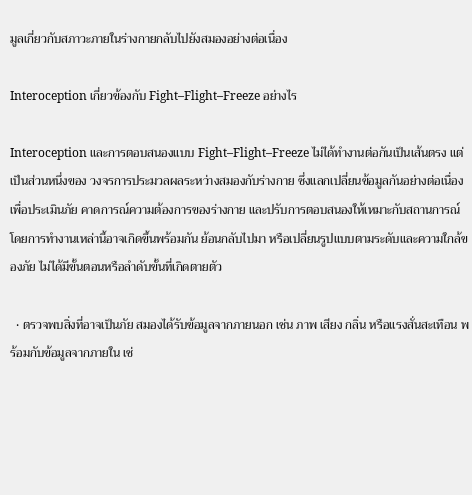มูลเกี่ยวกับสภาวะภายในร่างกายกลับไปยังสมองอย่างต่อเนื่อง

Interoception เกี่ยวข้องกับ Fight–Flight–Freeze อย่างไร

Interoception และการตอบสนองแบบ Fight–Flight–Freeze ไม่ได้ทำงานต่อกันเป็นเส้นตรง แต่เป็นส่วนหนึ่งของ วงจรการประมวลผลระหว่างสมองกับร่างกาย ซึ่งแลกเปลี่ยนข้อมูลกันอย่างต่อเนื่อง เพื่อประเมินภัย คาดการณ์ความต้องการของร่างกาย และปรับการตอบสนองให้เหมาะกับสถานการณ์ โดยการทำงานเหล่านี้อาจเกิดขึ้นพร้อมกัน ย้อนกลับไปมา หรือเปลี่ยนรูปแบบตามระดับและความใกล้ของภัย ไม่ได้มีขั้นตอนหรือลำดับขั้นที่เกิดตายตัว

  • ตรวจพบสิ่งที่อาจเป็นภัย สมองได้รับข้อมูลจากภายนอก เช่น ภาพ เสียง กลิ่น หรือแรงสั่นสะเทือน พร้อมกับข้อมูลจากภายใน เช่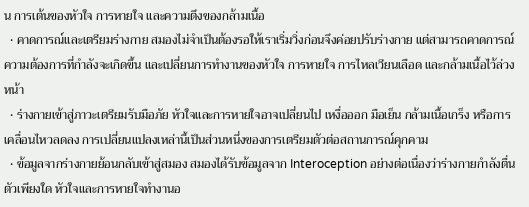น การเต้นของหัวใจ การหายใจ และความตึงของกล้ามเนื้อ
  • คาดการณ์และเตรียมร่างกาย สมองไม่จำเป็นต้องรอให้เราเริ่มวิ่งก่อนจึงค่อยปรับร่างกาย แต่สามารถคาดการณ์ความต้องการที่กำลังจะเกิดขึ้น และเปลี่ยนการทำงานของหัวใจ การหายใจ การไหลเวียนเลือด และกล้ามเนื้อไว้ล่วงหน้า
  • ร่างกายเข้าสู่ภาวะเตรียมรับมือภัย หัวใจและการหายใจอาจเปลี่ยนไป เหงื่อออก มือเย็น กล้ามเนื้อเกร็ง หรือการเคลื่อนไหวลดลง การเปลี่ยนแปลงเหล่านี้เป็นส่วนหนึ่งของการเตรียมตัวต่อสถานการณ์คุกคาม
  • ข้อมูลจากร่างกายย้อนกลับเข้าสู่สมอง สมองได้รับข้อมูลจาก Interoception อย่างต่อเนื่องว่าร่างกายกำลังตื่นตัวเพียงใด หัวใจและการหายใจทำงานอ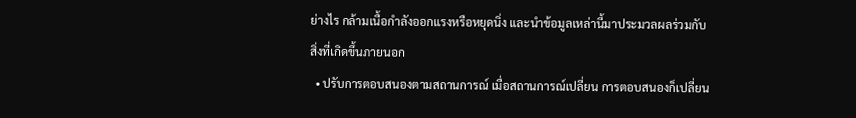ย่างไร กล้ามเนื้อกำลังออกแรงหรือหยุดนิ่ง และนำข้อมูลเหล่านี้มาประมวลผลร่วมกับสิ่งที่เกิดขึ้นภายนอก
  • ปรับการตอบสนองตามสถานการณ์ เมื่อสถานการณ์เปลี่ยน การตอบสนองก็เปลี่ยน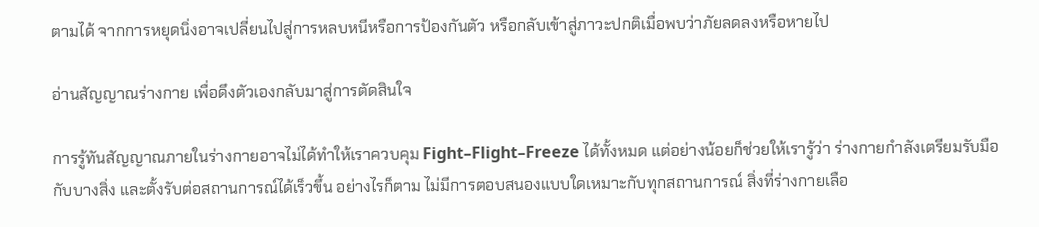ตามได้ จากการหยุดนิ่งอาจเปลี่ยนไปสู่การหลบหนีหรือการป้องกันตัว หรือกลับเข้าสู่ภาวะปกติเมื่อพบว่าภัยลดลงหรือหายไป

อ่านสัญญาณร่างกาย เพื่อดึงตัวเองกลับมาสู่การตัดสินใจ

การรู้ทันสัญญาณภายในร่างกายอาจไม่ได้ทำให้เราควบคุม Fight–Flight–Freeze ได้ทั้งหมด แต่อย่างน้อยก็ช่วยให้เรารู้ว่า ร่างกายกำลังเตรียมรับมือกับบางสิ่ง และตั้งรับต่อสถานการณ์ได้เร็วขึ้น อย่างไรก็ตาม ไม่มีการตอบสนองแบบใดเหมาะกับทุกสถานการณ์ สิ่งที่ร่างกายเลือ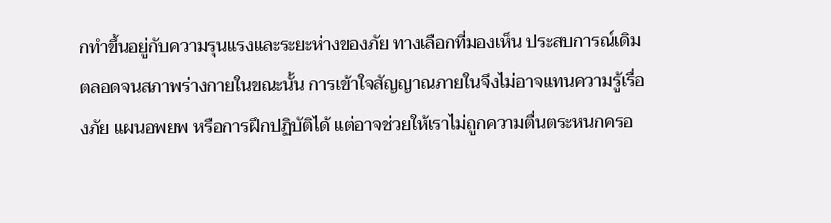กทำขึ้นอยู่กับความรุนแรงและระยะห่างของภัย ทางเลือกที่มองเห็น ประสบการณ์เดิม ตลอดจนสภาพร่างกายในขณะนั้น การเข้าใจสัญญาณภายในจึงไม่อาจแทนความรู้เรื่องภัย แผนอพยพ หรือการฝึกปฏิบัติได้ แต่อาจช่วยให้เราไม่ถูกความตื่นตระหนกครอ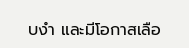บงำ และมีโอกาสเลือ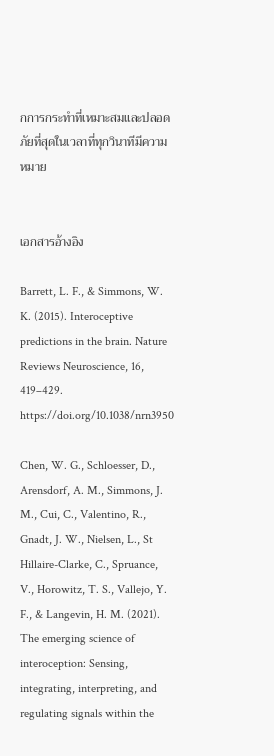กการกระทำที่เหมาะสมและปลอดภัยที่สุดในเวลาที่ทุกวินาทีมีความหมาย


เอกสารอ้างอิง

Barrett, L. F., & Simmons, W. K. (2015). Interoceptive predictions in the brain. Nature Reviews Neuroscience, 16, 419–429. https://doi.org/10.1038/nrn3950

Chen, W. G., Schloesser, D., Arensdorf, A. M., Simmons, J. M., Cui, C., Valentino, R., Gnadt, J. W., Nielsen, L., St Hillaire-Clarke, C., Spruance, V., Horowitz, T. S., Vallejo, Y. F., & Langevin, H. M. (2021). The emerging science of interoception: Sensing, integrating, interpreting, and regulating signals within the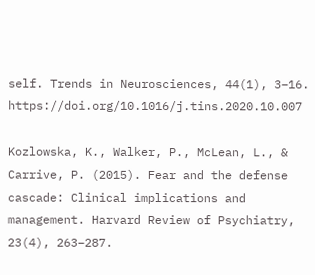self. Trends in Neurosciences, 44(1), 3–16. https://doi.org/10.1016/j.tins.2020.10.007

Kozlowska, K., Walker, P., McLean, L., & Carrive, P. (2015). Fear and the defense cascade: Clinical implications and management. Harvard Review of Psychiatry, 23(4), 263–287.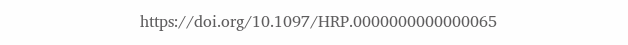https://doi.org/10.1097/HRP.0000000000000065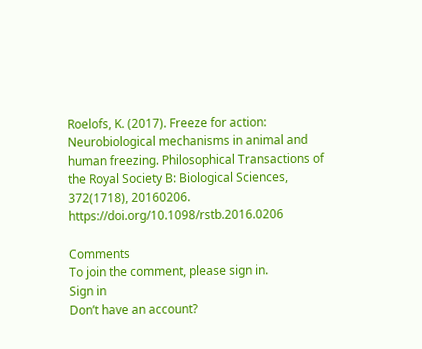Roelofs, K. (2017). Freeze for action: Neurobiological mechanisms in animal and human freezing. Philosophical Transactions of the Royal Society B: Biological Sciences, 372(1718), 20160206. https://doi.org/10.1098/rstb.2016.0206

Comments
To join the comment, please sign in.
Sign in
Don’t have an account?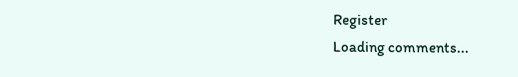Register
Loading comments...